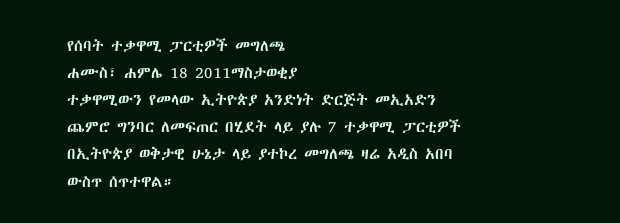የሰባት ተቃዋሚ ፓርቲዎች መግለጫ
ሐሙስ፣ ሐምሌ 18 2011ማስታወቂያ
ተቃዋሚውን የመላው ኢትዮጵያ አንድነት ድርጅት መኢአድን ጨምሮ ግንባር ለመፍጠር በሂደት ላይ ያሉ 7 ተቃዋሚ ፓርቲዎች በኢትዮጵያ ወቅታዊ ሁኔታ ላይ ያተኮረ መግለጫ ዛሬ አዲስ አበባ ውስጥ ሰጥተዋል።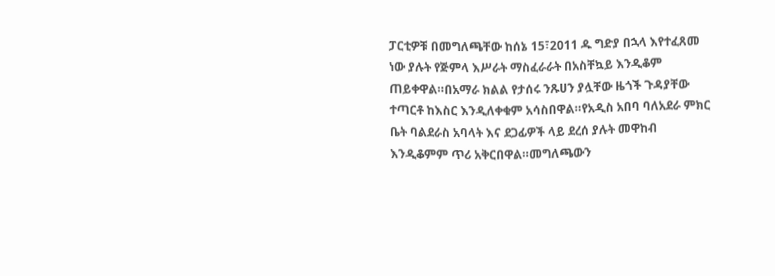ፓርቲዎቹ በመግለጫቸው ከሰኔ 15፣2011 ዱ ግድያ በኋላ እየተፈጸመ ነው ያሉት የጅምላ እሥራት ማስፈራራት በአስቸኳይ እንዲቆም ጠይቀዋል።በአማራ ክልል የታሰሩ ንጹሀን ያሏቸው ዜጎች ጉዳያቸው ተጣርቶ ከእስር እንዲለቀቁም አሳስበዋል።የአዲስ አበባ ባለአደራ ምክር ቤት ባልደራስ አባላት እና ደጋፊዎች ላይ ደረሰ ያሉት መዋከብ እንዲቆምም ጥሪ አቅርበዋል።መግለጫውን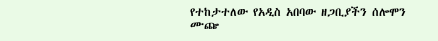የተከታተለው የአዲስ አበባው ዘጋቢያችን ሰሎሞን ሙጬ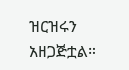ዝርዝሩን አዘጋጅቷል።